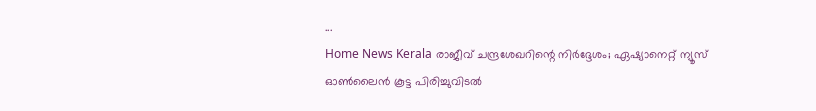...
Home News Kerala രാജീവ് ചന്ദ്രശേഖറിന്റെ നിർദ്ദേശം; ഏഷ്യാനെറ്റ് ന്യൂസ് ഓണ്‍ലൈന്‍ കൂട്ട പിരിച്ചുവിടൽ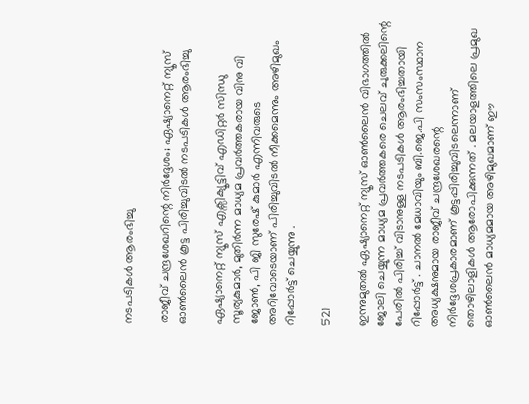നടപടികള്‍ ആരംഭിച്ചു

രാജീവ് ചന്ദ്രശേഖറിന്റെ നിർദ്ദേശം; ഏഷ്യാനെറ്റ് ന്യൂസ് ഓണ്‍ലൈന്‍ കൂട്ട പിരിച്ചുവിടൽ നടപടികള്‍ ആരംഭിച്ചു

ഏഷ്യാനെറ്റ് ന്യൂസ് എക്സിക്യൂട്ടിവ് എഡിറ്റര്‍ സിന്ധു സൂര്യകുമാര്‍, മുതിര്‍ന്ന മാധ്യമ പ്രവര്‍ത്തകരായ വിനു വി ജോണ്‍, പി ജി സുരേഷ് കുമാര്‍ എന്നിവരുടെ അറിവോടെയാണ് പിരിച്ചുവിടല്‍ നീക്കമെന്നും അഴിമുഖം റിപ്പോർട്ട് ചെയ്യുന്നു .

521

ഇന്നുമുതൽ ഏഷ്യാനെറ്റ് ന്യൂസ് ഓണ്‍ലൈന്‍ വിഭാഗത്തില്‍ ജോലി ചെയ്യുന്ന മാധ്യമ പ്രവര്‍ത്തകരെ ചെലവ് ചുരുക്കലിന്റെ പേരില്‍ പിരിച്ച് വിടാനുള്ള നടപടികള്‍ ആരംഭിച്ചതായി റിപ്പോർട്ട് . ചാനൽ മേധാവിയും ബി.ജെ.പി സംസംസ്ഥാന അധ്യക്ഷനുമായ രാജീവ് ചന്ദ്രശേഖരന്റെ നിര്‍ദ്ദേശപ്രകാരമാണ് കൂട്ടപ്പിരിച്ചുവിടലെന്നാണ് തൊഴിലാളികള്‍ ആരോപിക്കുന്നത് . മലയാളത്തിലെ പ്രമുഖ ഓൺലൈൻ മാധ്യമമായ അഴിമുഖമാണ് ഈ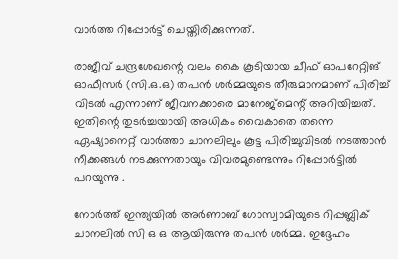വാർത്ത റിപ്പോർട്ട് ചെയ്തിരിക്കുന്നത്.

രാജീവ് ചന്ദ്രശേഖന്റെ വലം കൈ കൂടിയായ ചീഫ് ഓപറേറ്റിങ് ഓഫീസര്‍ (സി.ഒ.ഒ) തപന്‍ ശര്‍മ്മയുടെ തീരുമാനമാണ് പിരിച്ച് വിടല്‍ എന്നാണ് ജീവനക്കാരെ മാനേജ്മെന്റ് അറിയിച്ചത്. ഇതിന്റെ തുടര്‍ച്ചയായി അധികം വൈകാതെ തന്നെ ഏഷ്യാനെറ്റ് വാര്‍ത്താ ചാനലിലും കൂട്ട പിരിച്ചുവിടല്‍ നടത്താന്‍ നീക്കങ്ങള്‍ നടക്കുന്നതായും വിവരമുണ്ടെന്നും റിപ്പോർട്ടിൽ പറയുന്നു .

നോർത്ത് ഇന്ത്യയിൽ അര്‍ണാബ് ഗോസ്വാമിയുടെ റിപ്പബ്ലിക് ചാനലില്‍ സി ഒ ഒ ആയിരുന്നു തപന്‍ ശര്‍മ്മ. ഇദ്ദേഹം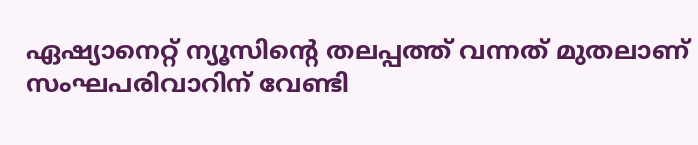ഏഷ്യാനെറ്റ് ന്യൂസിന്റെ തലപ്പത്ത് വന്നത് മുതലാണ് സംഘപരിവാറിന് വേണ്ടി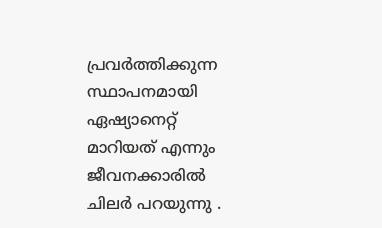പ്രവര്‍ത്തിക്കുന്ന സ്ഥാപനമായി ഏഷ്യാനെറ്റ് മാറിയത് എന്നും ജീവനക്കാരില്‍ ചിലര്‍ പറയുന്നു .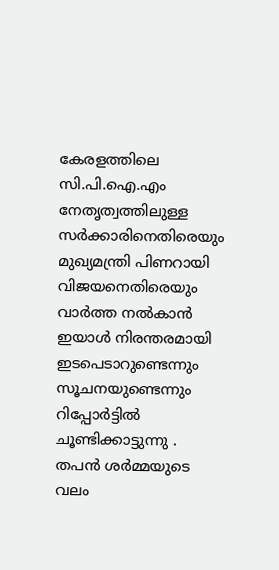കേരളത്തിലെ സി.പി.ഐ.എം നേതൃത്വത്തിലുള്ള സര്‍ക്കാരിനെതിരെയും മുഖ്യമന്ത്രി പിണറായി വിജയനെതിരെയും വാര്‍ത്ത നല്‍കാന്‍ ഇയാള്‍ നിരന്തരമായി ഇടപെടാറുണ്ടെന്നും സൂചനയുണ്ടെന്നും റിപ്പോർട്ടിൽ ചൂണ്ടിക്കാട്ടുന്നു . തപന്‍ ശര്‍മ്മയുടെ വലം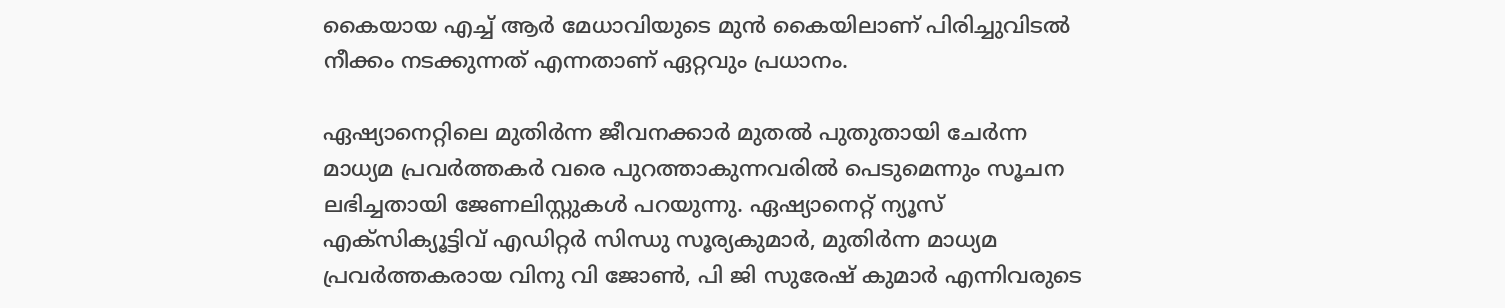കൈയായ എച്ച് ആര്‍ മേധാവിയുടെ മുന്‍ കൈയിലാണ് പിരിച്ചുവിടല്‍ നീക്കം നടക്കുന്നത് എന്നതാണ് ഏറ്റവും പ്രധാനം.

ഏഷ്യാനെറ്റിലെ മുതിര്‍ന്ന ജീവനക്കാര്‍ മുതല്‍ പുതുതായി ചേര്‍ന്ന മാധ്യമ പ്രവര്‍ത്തകര്‍ വരെ പുറത്താകുന്നവരില്‍ പെടുമെന്നും സൂചന ലഭിച്ചതായി ജേണലിസ്റ്റുകള്‍ പറയുന്നു. ഏഷ്യാനെറ്റ് ന്യൂസ് എക്സിക്യൂട്ടിവ് എഡിറ്റര്‍ സിന്ധു സൂര്യകുമാര്‍, മുതിര്‍ന്ന മാധ്യമ പ്രവര്‍ത്തകരായ വിനു വി ജോണ്‍, പി ജി സുരേഷ് കുമാര്‍ എന്നിവരുടെ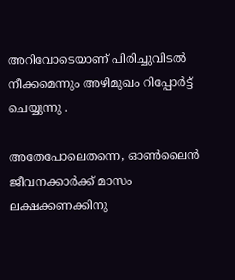അറിവോടെയാണ് പിരിച്ചുവിടല്‍ നീക്കമെന്നും അഴിമുഖം റിപ്പോർട്ട് ചെയ്യുന്നു .

അതേപോലെതന്നെ, ഓണ്‍ലൈന്‍ ജീവനക്കാര്‍ക്ക് മാസം ലക്ഷക്കണക്കിനു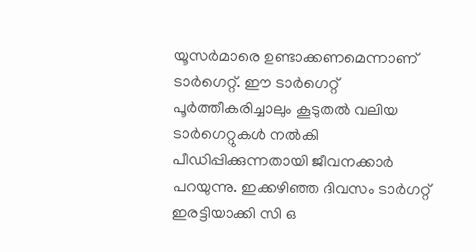യൂസര്‍മാരെ ഉണ്ടാക്കണമെന്നാണ് ടാര്‍ഗെറ്റ്. ഈ ടാര്‍ഗെറ്റ് പൂര്‍ത്തീകരിച്ചാലും കൂടുതല്‍ വലിയ ടാര്‍ഗെറ്റുകള്‍ നല്‍കി പീഡിപ്പിക്കുന്നതായി ജീവനക്കാര്‍ പറയുന്നു. ഇക്കഴിഞ്ഞ ദിവസം ടാര്‍ഗറ്റ് ഇരട്ടിയാക്കി സി ഒ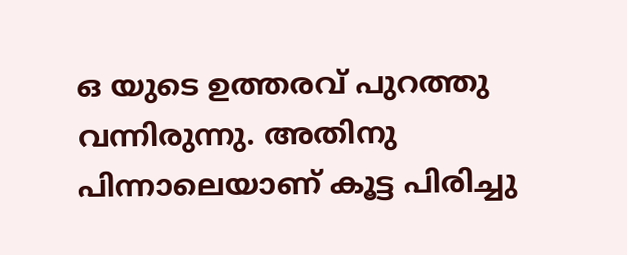ഒ യുടെ ഉത്തരവ് പുറത്തു വന്നിരുന്നു. അതിനു പിന്നാലെയാണ് കൂട്ട പിരിച്ചു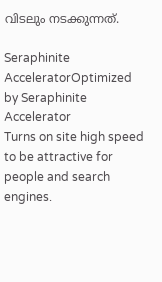വിടലും നടക്കുന്നത്.

Seraphinite AcceleratorOptimized by Seraphinite Accelerator
Turns on site high speed to be attractive for people and search engines.